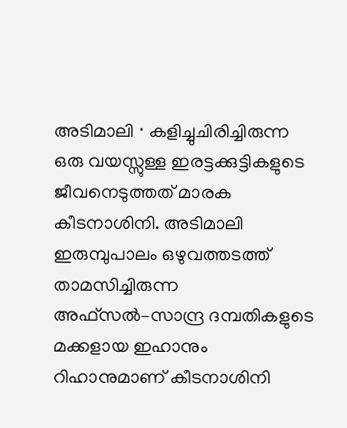അടിമാലി ∙ കളിച്ചുചിരിച്ചിരുന്ന ഒരു വയസ്സുള്ള ഇരട്ടക്കുട്ടികളുടെ ജീവനെടുത്തത് മാരക കീടനാശിനി. അടിമാലി ഇരുമ്പുപാലം ഒഴുവത്തടത്ത് താമസിച്ചിരുന്ന അഫ്സൽ–സാന്ദ്ര ദമ്പതികളുടെ മക്കളായ ഇഹാനും റിഹാനുമാണ് കീടനാശിനി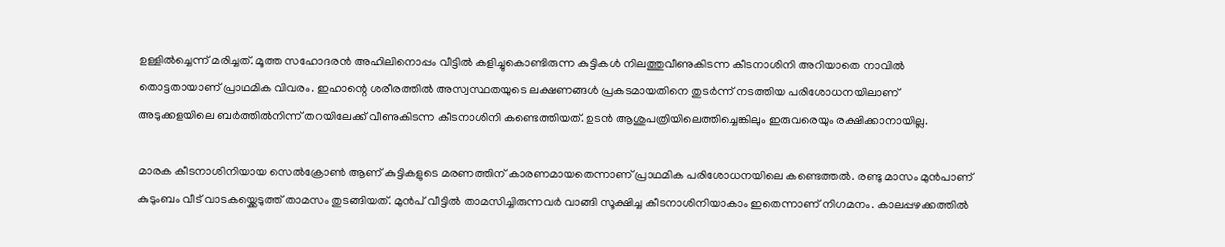ഉള്ളിൽച്ചെന്ന് മരിച്ചത്. മൂത്ത സഹോദരൻ അഹിലിനൊപ്പം വീട്ടിൽ കളിച്ചുകൊണ്ടിരുന്ന കുട്ടികൾ നിലത്തുവീണുകിടന്ന കീടനാശിനി അറിയാതെ നാവിൽ തൊട്ടതായാണ് പ്രാഥമിക വിവരം. ഇഹാന്റെ ശരീരത്തിൽ അസ്വസ്ഥതയുടെ ലക്ഷണങ്ങൾ പ്രകടമായതിനെ തുടർന്ന് നടത്തിയ പരിശോധനയിലാണ് അടുക്കളയിലെ ബർത്തിൽനിന്ന് തറയിലേക്ക് വീണുകിടന്ന കീടനാശിനി കണ്ടെത്തിയത്. ഉടൻ ആശുപത്രിയിലെത്തിച്ചെങ്കിലും ഇരുവരെയും രക്ഷിക്കാനായില്ല.

മാരക കീടനാശിനിയായ സെൽക്രോൺ ആണ് കുട്ടികളുടെ മരണത്തിന് കാരണമായതെന്നാണ് പ്രാഥമിക പരിശോധനയിലെ കണ്ടെത്തൽ. രണ്ടു മാസം മുൻപാണ് കുടുംബം വീട് വാടകയ്ക്കെടുത്ത് താമസം തുടങ്ങിയത്. മുൻപ് വീട്ടിൽ താമസിച്ചിരുന്നവർ വാങ്ങി സൂക്ഷിച്ച കീടനാശിനിയാകാം ഇതെന്നാണ് നിഗമനം. കാലപ്പഴക്കത്തിൽ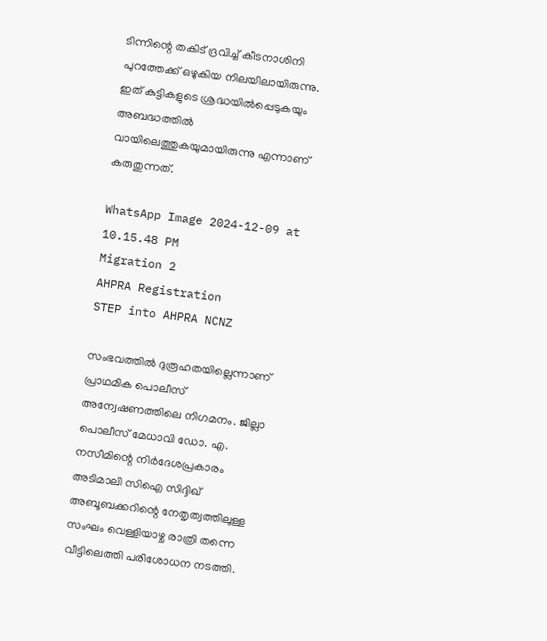ടിന്നിന്റെ തകിട് ദ്രവിച്ച് കീടനാശിനി പുറത്തേക്ക് ഒഴുകിയ നിലയിലായിരുന്നു. ഇത് കുട്ടികളുടെ ശ്രദ്ധയിൽപ്പെടുകയും അബദ്ധത്തിൽ വായിലെത്തുകയുമായിരുന്നു എന്നാണ് കരുതുന്നത്.

WhatsApp Image 2024-12-09 at 10.15.48 PM
Migration 2
AHPRA Registration
STEP into AHPRA NCNZ

സംഭവത്തിൽ ദുരൂഹതയില്ലെന്നാണ് പ്രാഥമിക പൊലീസ് അന്വേഷണത്തിലെ നിഗമനം. ജില്ലാ പൊലീസ് മേധാവി ഡോ. എ. നസീമിന്റെ നിർദേശപ്രകാരം അടിമാലി സിഐ സിദ്ദിഖ് അബൂബക്കറിന്റെ നേതൃത്വത്തിലുള്ള സംഘം വെള്ളിയാഴ്ച രാത്രി തന്നെ വീട്ടിലെത്തി പരിശോധന നടത്തി.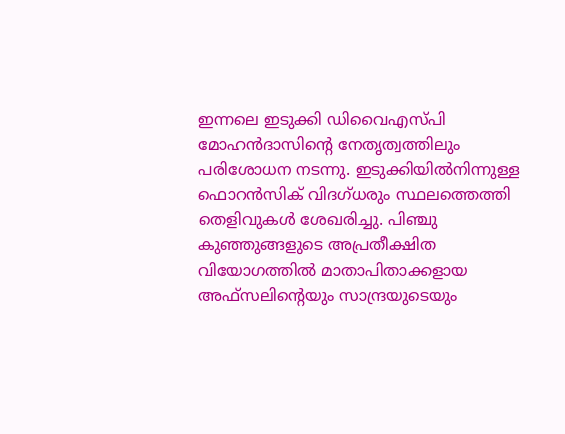ഇന്നലെ ഇടുക്കി ഡിവൈഎസ്പി മോഹൻദാസിന്റെ നേതൃത്വത്തിലും പരിശോധന നടന്നു. ഇടുക്കിയിൽനിന്നുള്ള ഫൊറൻസിക് വിദഗ്ധരും സ്ഥലത്തെത്തി തെളിവുകൾ ശേഖരിച്ചു. പിഞ്ചു കുഞ്ഞുങ്ങളുടെ അപ്രതീക്ഷിത വിയോഗത്തിൽ മാതാപിതാക്കളായ അഫ്സലിന്റെയും സാന്ദ്രയുടെയും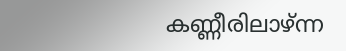കണ്ണീരിലാഴ്ന്ന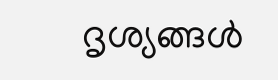ദൃശ്യങ്ങൾ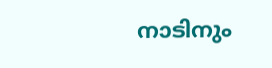നാടിനും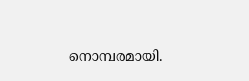നൊമ്പരമായി.